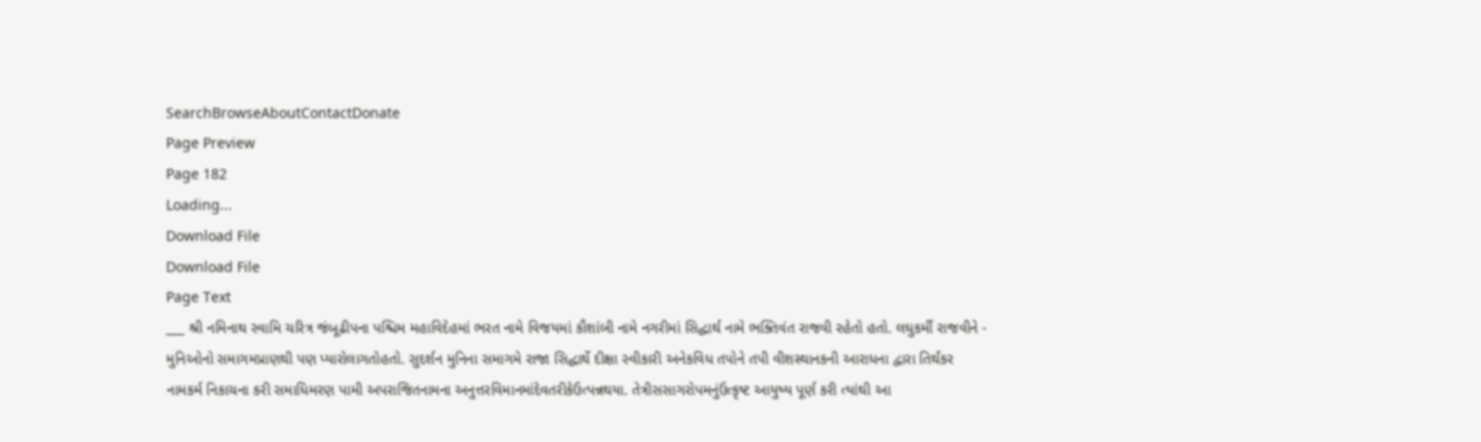SearchBrowseAboutContactDonate
Page Preview
Page 182
Loading...
Download File
Download File
Page Text
___ શ્રી નમિનાથ સ્વામિ ચરિત્ર જંબૂઢીપના પશ્ચિમ મહાવિદેહમાં ભરત નામે વિજયમાં કૌશાંબી નામે નગરીમાં સિદ્ધાર્થ નામે ભક્તિવંત રાજવી રહેતો હતો. લઘુકર્મી રાજવીને - મુનિઓનો સમાગમપ્રાણથી પણ પ્યારોલાગતોહતો. સુદર્શન મુનિના સમાગમે રાજા સિદ્ધાર્થે દીક્ષા સ્વીકારી અનેકવિધ તપોને તપી વીશસ્થાનકની આરાધના દ્વારા તિર્થંકર નામકર્મ નિકાચના કરી સમાધિમરણ પામી અપરાજિતનામના અનુત્તરવિમાનમાંદેવતરીકેઉત્પન્નથયા. તેત્રીસસાગરોપમનુંઉત્કૃષ્ટ આયુષ્ય પૂર્ણ કરી ત્યાંથી આ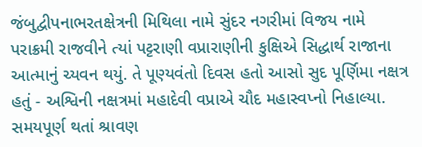જંબુદ્વીપનાભરતક્ષેત્રની મિથિલા નામે સુંદર નગરીમાં વિજય નામે પરાક્રમી રાજવીને ત્યાં પટ્ટરાણી વપ્રારાણીની કુક્ષિએ સિદ્ધાર્થ રાજાના આત્માનું ચ્યવન થયું. તે પૂણ્યવંતો દિવસ હતો આસો સુદ પૂર્ણિમા નક્ષત્ર હતું - અશ્વિની નક્ષત્રમાં મહાદેવી વપ્રાએ ચૌદ મહાસ્વપ્નો નિહાલ્યા. સમયપૂર્ણ થતાં શ્રાવણ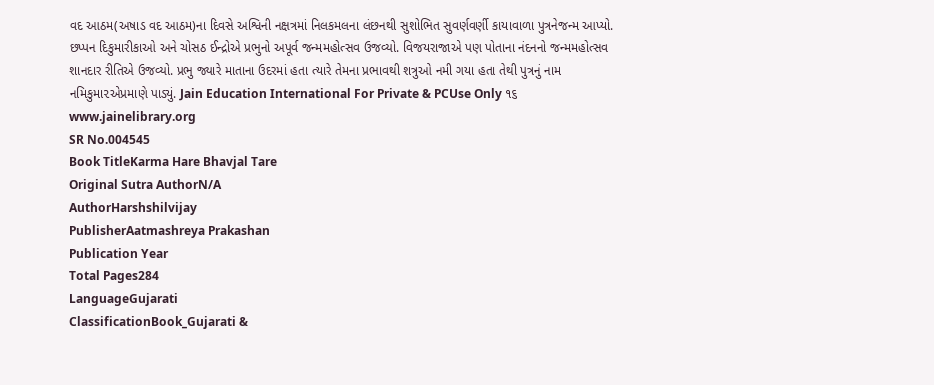વદ આઠમ(અષાડ વદ આઠમ)ના દિવસે અશ્વિની નક્ષત્રમાં નિલકમલના લંછનથી સુશોભિત સુવર્ણવર્ણી કાયાવાળા પુત્રનેજન્મ આપ્યો. છપ્પન દિકુમારીકાઓ અને ચોસઠ ઈન્દ્રોએ પ્રભુનો અપૂર્વ જન્મમહોત્સવ ઉજવ્યો. વિજયરાજાએ પણ પોતાના નંદનનો જન્મમહોત્સવ શાનદાર રીતિએ ઉજવ્યો. પ્રભુ જ્યારે માતાના ઉદરમાં હતા ત્યારે તેમના પ્રભાવથી શત્રુઓ નમી ગયા હતા તેથી પુત્રનું નામ નમિકુમા૨એપ્રમાણે પાડ્યું. Jain Education International For Private & PCUse Only ૧૬ www.jainelibrary.org
SR No.004545
Book TitleKarma Hare Bhavjal Tare
Original Sutra AuthorN/A
AuthorHarshshilvijay
PublisherAatmashreya Prakashan
Publication Year
Total Pages284
LanguageGujarati
ClassificationBook_Gujarati &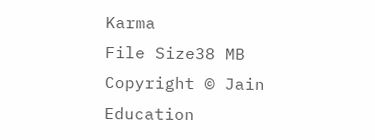Karma
File Size38 MB
Copyright © Jain Education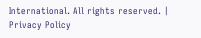International. All rights reserved. | Privacy Policy